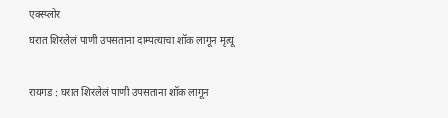एक्स्प्लोर
घरात शिरलेलं पाणी उपसताना दाम्पत्याचा शॉक लागून मृत्यू

रायगड : घरात शिरलेलं पाणी उपसताना शॉक लागून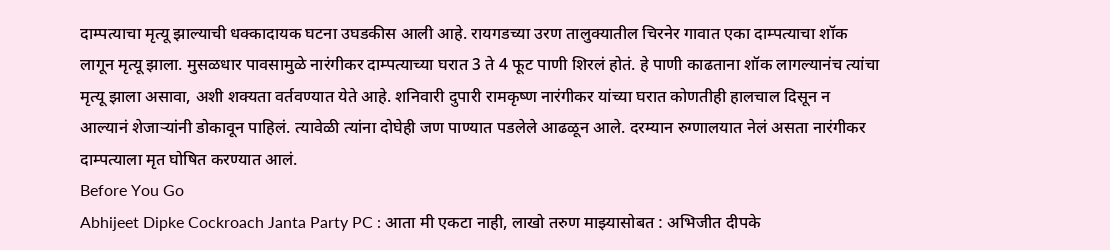दाम्पत्याचा मृत्यू झाल्याची धक्कादायक घटना उघडकीस आली आहे. रायगडच्या उरण तालुक्यातील चिरनेर गावात एका दाम्पत्याचा शॉक लागून मृत्यू झाला. मुसळधार पावसामुळे नारंगीकर दाम्पत्याच्या घरात 3 ते 4 फूट पाणी शिरलं होतं. हे पाणी काढताना शॉक लागल्यानंच त्यांचा मृत्यू झाला असावा, अशी शक्यता वर्तवण्यात येते आहे. शनिवारी दुपारी रामकृष्ण नारंगीकर यांच्या घरात कोणतीही हालचाल दिसून न आल्यानं शेजाऱ्यांनी डोकावून पाहिलं. त्यावेळी त्यांना दोघेही जण पाण्यात पडलेले आढळून आले. दरम्यान रुग्णालयात नेलं असता नारंगीकर दाम्पत्याला मृत घोषित करण्यात आलं.
Before You Go
Abhijeet Dipke Cockroach Janta Party PC : आता मी एकटा नाही, लाखो तरुण माझ्यासोबत : अभिजीत दीपके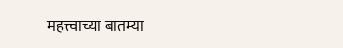महत्त्वाच्या बातम्या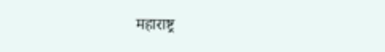महाराष्ट्र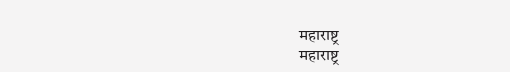महाराष्ट्र
महाराष्ट्र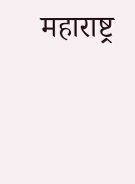महाराष्ट्र